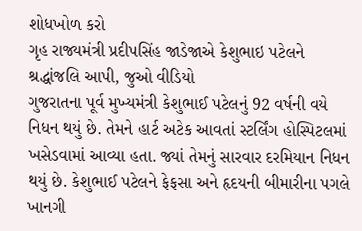શોધખોળ કરો
ગૃહ રાજ્યમંત્રી પ્રદીપસિંહ જાડેજાએ કેશુભાઇ પટેલને શ્રદ્ધાંજલિ આપી, જુઓ વીડિયો
ગુજરાતના પૂર્વ મુખ્યમંત્રી કેશુભાઈ પટેલનું 92 વર્ષની વયે નિધન થયું છે. તેમને હાર્ટ અટેક આવતાં સ્ટર્લિંગ હોસ્પિટલમાં ખસેડવામાં આવ્યા હતા. જ્યાં તેમનું સારવાર દરમિયાન નિધન થયું છે. કેશુભાઈ પટેલને ફેફસા અને હૃદયની બીમારીના પગલે ખાનગી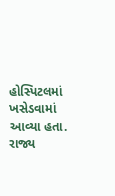હોસ્પિટલમાં ખસેડવામાં આવ્યા હતા. રાજ્ય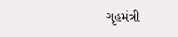ગૃહમંત્રી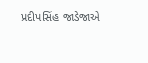પ્રદીપસિંહ જાડેજાએ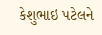કેશુભાઇ પટેલને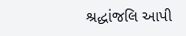શ્રદ્ધાંજલિ આપી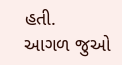હતી.
આગળ જુઓ